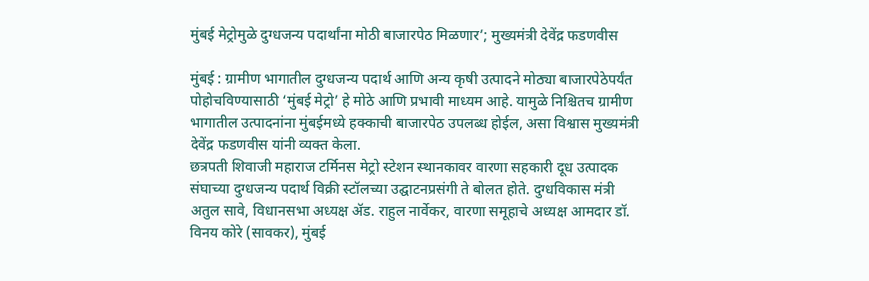मुंबई मेट्रोमुळे दुग्धजन्य पदार्थांना मोठी बाजारपेठ मिळणार’; मुख्यमंत्री देवेंद्र फडणवीस

मुंबई : ग्रामीण भागातील दुग्धजन्य पदार्थ आणि अन्य कृषी उत्पादने मोठ्या बाजारपेठेपर्यंत पोहोचविण्यासाठी ‘मुंबई मेट्रो’ हे मोठे आणि प्रभावी माध्यम आहे. यामुळे निश्चितच ग्रामीण भागातील उत्पादनांना मुंबईमध्ये हक्काची बाजारपेठ उपलब्ध होईल, असा विश्वास मुख्यमंत्री देवेंद्र फडणवीस यांनी व्यक्त केला.
छत्रपती शिवाजी महाराज टर्मिनस मेट्रो स्टेशन स्थानकावर वारणा सहकारी दूध उत्पादक संघाच्या दुग्धजन्य पदार्थ विक्री स्टॉलच्या उद्घाटनप्रसंगी ते बोलत होते. दुग्धविकास मंत्री अतुल सावे, विधानसभा अध्यक्ष ॲड. राहुल नार्वेकर, वारणा समूहाचे अध्यक्ष आमदार डॉ. विनय कोरे (सावकर), मुंबई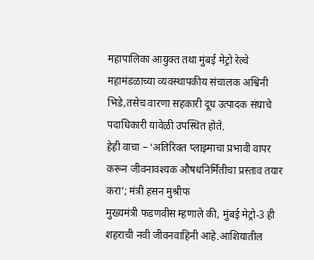महापालिका आयुक्त तथा मुंबई मेट्रो रेल्वे महामंडळाच्या व्यवस्थापकीय संचालक अश्विनी भिडे,तसेच वारणा सहकारी दूध उत्पादक संघाचे पदाधिकारी यावेळी उपस्थित होते.
हेही वाचा – ‘अतिरिक्त प्लाझ्माचा प्रभावी वापर करून जीवनावश्यक औषधनिर्मितीचा प्रस्ताव तयार करा’; मंत्री हसन मुश्रीफ
मुख्यमंत्री फडणवीस म्हणाले की, मुंबई मेट्रो-3 ही शहराची नवी जीवनवाहिनी आहे.आशियातील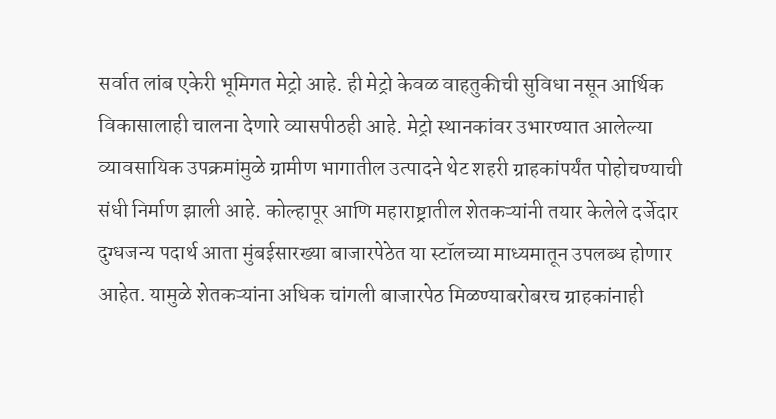सर्वात लांब एकेरी भूमिगत मेट्रो आहे. ही मेट्रो केवळ वाहतुकीची सुविधा नसून आर्थिक विकासालाही चालना देणारे व्यासपीठही आहे. मेट्रो स्थानकांवर उभारण्यात आलेल्या व्यावसायिक उपक्रमांमुळे ग्रामीण भागातील उत्पादने थेट शहरी ग्राहकांपर्यंत पोहोचण्याची संधी निर्माण झाली आहे. कोल्हापूर आणि महाराष्ट्रातील शेतकऱ्यांनी तयार केलेले दर्जेदार दुग्धजन्य पदार्थ आता मुंबईसारख्या बाजारपेठेत या स्टॉलच्या माध्यमातून उपलब्ध होणार आहेत. यामुळे शेतकऱ्यांना अधिक चांगली बाजारपेठ मिळण्याबरोबरच ग्राहकांनाही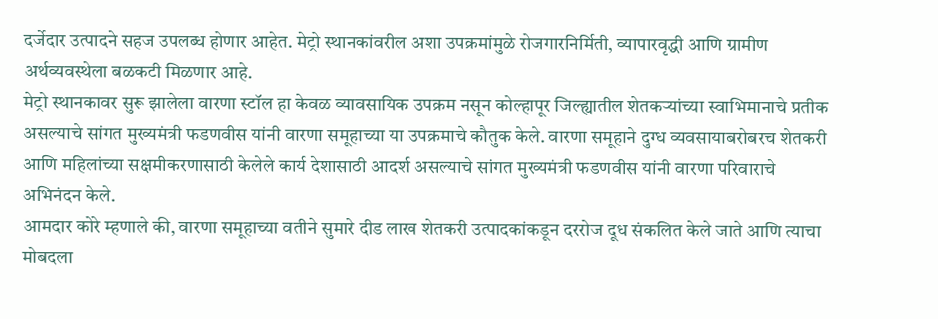दर्जेदार उत्पादने सहज उपलब्ध होणार आहेत. मेट्रो स्थानकांवरील अशा उपक्रमांमुळे रोजगारनिर्मिती, व्यापारवृद्धी आणि ग्रामीण अर्थव्यवस्थेला बळकटी मिळणार आहे.
मेट्रो स्थानकावर सुरू झालेला वारणा स्टॉल हा केवळ व्यावसायिक उपक्रम नसून कोल्हापूर जिल्ह्यातील शेतकऱ्यांच्या स्वाभिमानाचे प्रतीक असल्याचे सांगत मुख्यमंत्री फडणवीस यांनी वारणा समूहाच्या या उपक्रमाचे कौतुक केले. वारणा समूहाने दुग्ध व्यवसायाबरोबरच शेतकरी आणि महिलांच्या सक्षमीकरणासाठी केलेले कार्य देशासाठी आदर्श असल्याचे सांगत मुख्यमंत्री फडणवीस यांनी वारणा परिवाराचे अभिनंदन केले.
आमदार कोरे म्हणाले की, वारणा समूहाच्या वतीने सुमारे दीड लाख शेतकरी उत्पादकांकडून दररोज दूध संकलित केले जाते आणि त्याचा मोबदला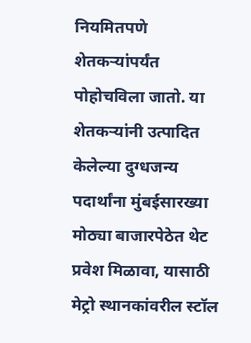नियमितपणे शेतकऱ्यांपर्यंत पोहोचविला जातो. या शेतकऱ्यांनी उत्पादित केलेल्या दुग्धजन्य पदार्थांना मुंबईसारख्या मोठ्या बाजारपेठेत थेट प्रवेश मिळावा, यासाठी मेट्रो स्थानकांवरील स्टॉल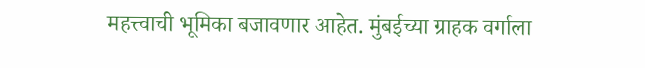महत्त्वाची भूमिका बजावणार आहेत. मुंबईच्या ग्राहक वर्गाला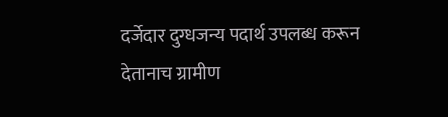दर्जेदार दुग्धजन्य पदार्थ उपलब्ध करून देतानाच ग्रामीण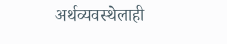अर्थव्यवस्थेलाही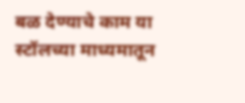बळ देण्याचे काम या स्टॉलच्या माध्यमातून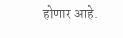होणार आहे.